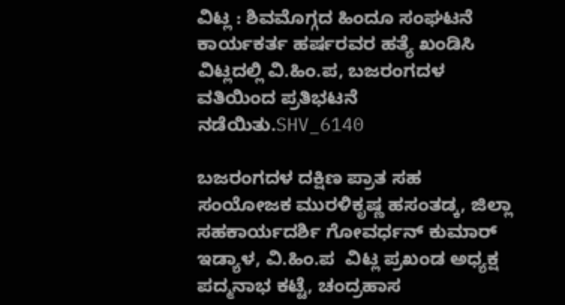ವಿಟ್ಲ : ಶಿವಮೊಗ್ಗದ ಹಿಂದೂ ಸಂಘಟನೆ ಕಾರ್ಯಕರ್ತ ಹರ್ಷರವರ ಹತ್ಯೆ ಖಂಡಿಸಿ ವಿಟ್ಲದಲ್ಲಿ ವಿ.ಹಿಂ.ಪ, ಬಜರಂಗದಳ ವತಿಯಿಂದ ಪ್ರತಿಭಟನೆ ನಡೆಯಿತು.SHV_6140

ಬಜರಂಗದಳ ದಕ್ಷಿಣ ಪ್ರಾತ ಸಹ ಸಂಯೋಜಕ ಮುರಳಿಕೃಷ್ಣ ಹಸಂತಡ್ಕ, ಜಿಲ್ಲಾ ಸಹಕಾರ್ಯದರ್ಶಿ ಗೋವರ್ಧನ್ ಕುಮಾರ್ ಇಡ್ಯಾಳ, ವಿ.ಹಿಂ.ಪ  ವಿಟ್ಲ ಪ್ರಖಂಡ ಅಧ್ಯಕ್ಷ ಪದ್ಮನಾಭ ಕಟ್ಟೆ, ಚಂದ್ರಹಾಸ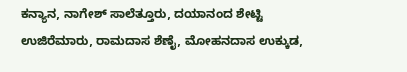ಕನ್ಯಾನ, ನಾಗೇಶ್ ಸಾಲೆತ್ತೂರು, ದಯಾನಂದ ಶೇಟ್ಟಿ ಉಜಿರೆಮಾರು, ರಾಮದಾಸ ಶೆಣೈ, ಮೋಹನದಾಸ ಉಕ್ಕುಡ,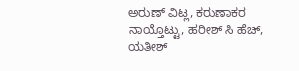ಅರುಣ್ ವಿಟ್ಲ, ಕರುಣಾಕರ ನಾಯ್ತೊಟ್ಟು, ಹರೀಶ್ ಸಿ ಹೆಚ್, ಯತೀಶ್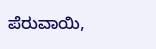ಪೆರುವಾಯಿ,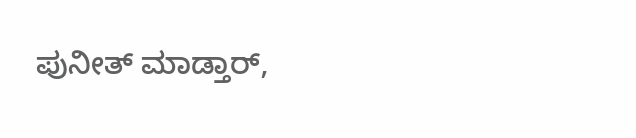ಪುನೀತ್ ಮಾಡ್ತಾರ್,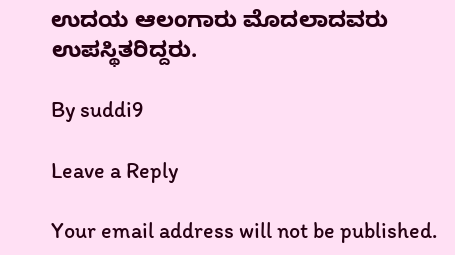ಉದಯ ಆಲಂಗಾರು ಮೊದಲಾದವರು ಉಪಸ್ಥಿತರಿದ್ದರು.

By suddi9

Leave a Reply

Your email address will not be published.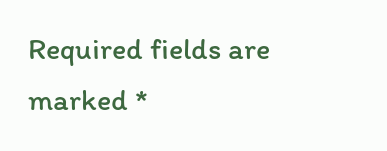Required fields are marked *